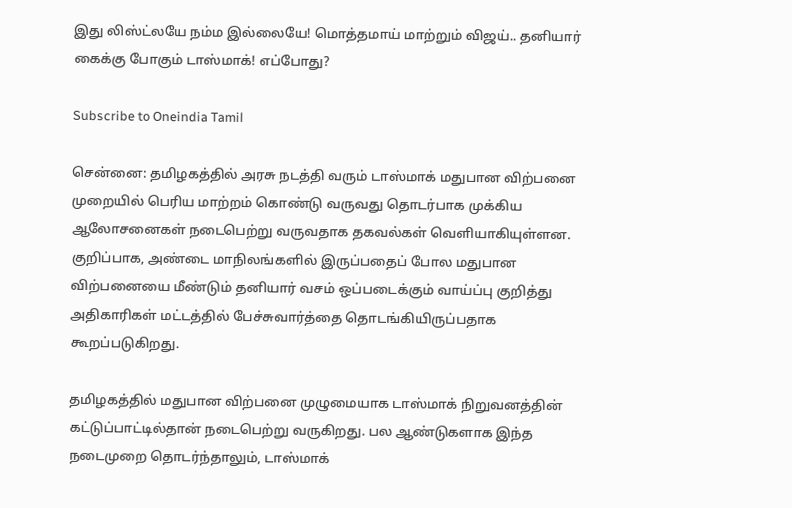இது லிஸ்ட்லயே நம்ம இல்லையே! மொத்தமாய் மாற்றும் விஜய்.. தனியார் கைக்கு போகும் டாஸ்மாக்! எப்போது?

Subscribe to Oneindia Tamil

சென்னை: தமிழகத்தில் அரசு நடத்தி வரும் டாஸ்மாக் மதுபான விற்பனை முறையில் பெரிய மாற்றம் கொண்டு வருவது தொடர்பாக முக்கிய ஆலோசனைகள் நடைபெற்று வருவதாக தகவல்கள் வெளியாகியுள்ளன. குறிப்பாக, அண்டை மாநிலங்களில் இருப்பதைப் போல மதுபான விற்பனையை மீண்டும் தனியார் வசம் ஒப்படைக்கும் வாய்ப்பு குறித்து அதிகாரிகள் மட்டத்தில் பேச்சுவார்த்தை தொடங்கியிருப்பதாக கூறப்படுகிறது.

தமிழகத்தில் மதுபான விற்பனை முழுமையாக டாஸ்மாக் நிறுவனத்தின் கட்டுப்பாட்டில்தான் நடைபெற்று வருகிறது. பல ஆண்டுகளாக இந்த நடைமுறை தொடர்ந்தாலும், டாஸ்மாக்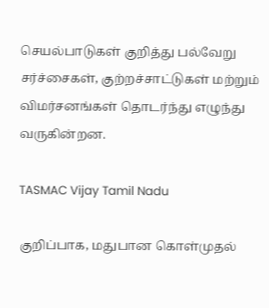செயல்பாடுகள் குறித்து பல்வேறு சர்ச்சைகள், குற்றச்சாட்டுகள் மற்றும் விமர்சனங்கள் தொடர்ந்து எழுந்து வருகின்றன.

TASMAC Vijay Tamil Nadu

குறிப்பாக, மதுபான கொள்முதல்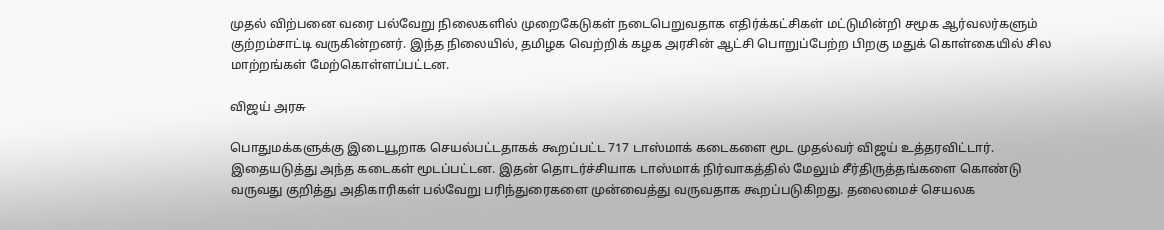முதல் விற்பனை வரை பல்வேறு நிலைகளில் முறைகேடுகள் நடைபெறுவதாக எதிர்க்கட்சிகள் மட்டுமின்றி சமூக ஆர்வலர்களும் குற்றம்சாட்டி வருகின்றனர். இந்த நிலையில், தமிழக வெற்றிக் கழக அரசின் ஆட்சி பொறுப்பேற்ற பிறகு மதுக் கொள்கையில் சில மாற்றங்கள் மேற்கொள்ளப்பட்டன.

விஜய் அரசு

பொதுமக்களுக்கு இடையூறாக செயல்பட்டதாகக் கூறப்பட்ட 717 டாஸ்மாக் கடைகளை மூட முதல்வர் விஜய் உத்தரவிட்டார். இதையடுத்து அந்த கடைகள் மூடப்பட்டன. இதன் தொடர்ச்சியாக டாஸ்மாக் நிர்வாகத்தில் மேலும் சீர்திருத்தங்களை கொண்டு வருவது குறித்து அதிகாரிகள் பல்வேறு பரிந்துரைகளை முன்வைத்து வருவதாக கூறப்படுகிறது. தலைமைச் செயலக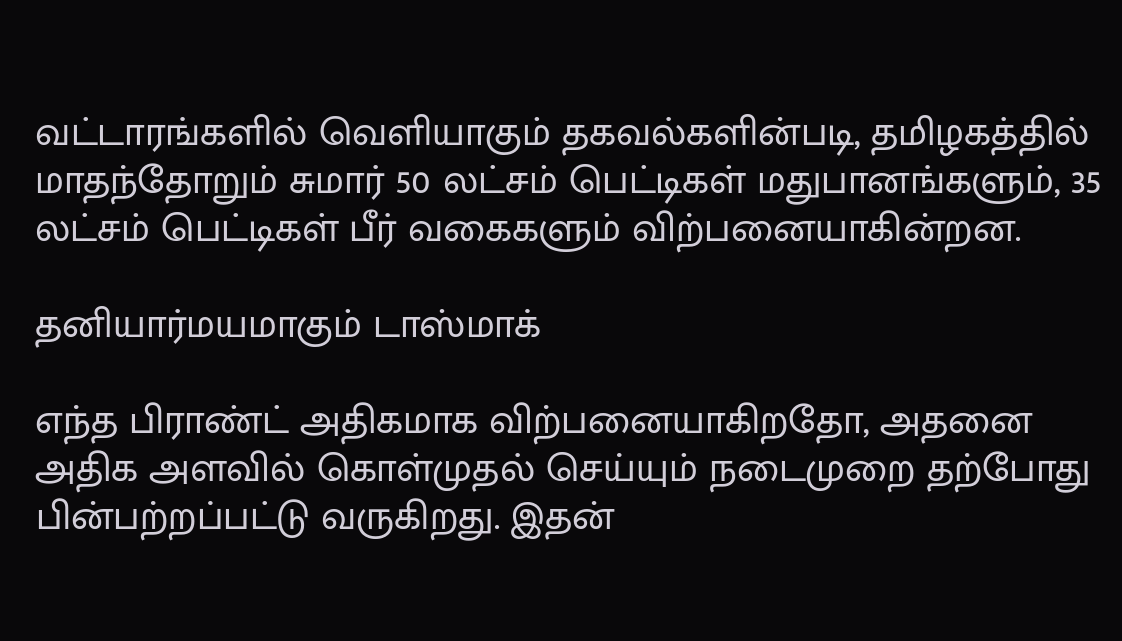வட்டாரங்களில் வெளியாகும் தகவல்களின்படி, தமிழகத்தில் மாதந்தோறும் சுமார் 50 லட்சம் பெட்டிகள் மதுபானங்களும், 35 லட்சம் பெட்டிகள் பீர் வகைகளும் விற்பனையாகின்றன.

தனியார்மயமாகும் டாஸ்மாக்

எந்த பிராண்ட் அதிகமாக விற்பனையாகிறதோ, அதனை அதிக அளவில் கொள்முதல் செய்யும் நடைமுறை தற்போது பின்பற்றப்பட்டு வருகிறது. இதன்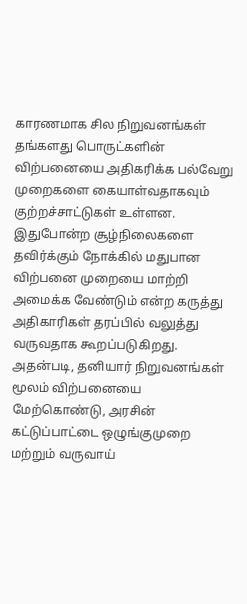காரணமாக சில நிறுவனங்கள் தங்களது பொருட்களின் விற்பனையை அதிகரிக்க பல்வேறு முறைகளை கையாள்வதாகவும் குற்றச்சாட்டுகள் உள்ளன. இதுபோன்ற சூழ்நிலைகளை தவிர்க்கும் நோக்கில் மதுபான விற்பனை முறையை மாற்றி அமைக்க வேண்டும் என்ற கருத்து அதிகாரிகள் தரப்பில் வலுத்து வருவதாக கூறப்படுகிறது. அதன்படி, தனியார் நிறுவனங்கள் மூலம் விற்பனையை மேற்கொண்டு, அரசின் கட்டுப்பாட்டை ஒழுங்குமுறை மற்றும் வருவாய்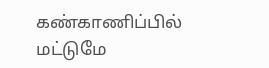கண்காணிப்பில் மட்டுமே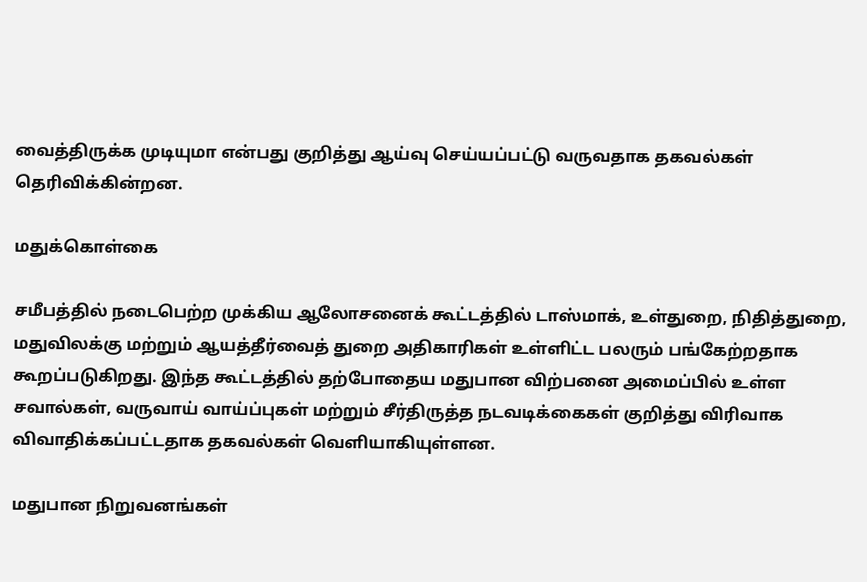வைத்திருக்க முடியுமா என்பது குறித்து ஆய்வு செய்யப்பட்டு வருவதாக தகவல்கள் தெரிவிக்கின்றன.

மதுக்கொள்கை

சமீபத்தில் நடைபெற்ற முக்கிய ஆலோசனைக் கூட்டத்தில் டாஸ்மாக், உள்துறை, நிதித்துறை, மதுவிலக்கு மற்றும் ஆயத்தீர்வைத் துறை அதிகாரிகள் உள்ளிட்ட பலரும் பங்கேற்றதாக கூறப்படுகிறது. இந்த கூட்டத்தில் தற்போதைய மதுபான விற்பனை அமைப்பில் உள்ள சவால்கள், வருவாய் வாய்ப்புகள் மற்றும் சீர்திருத்த நடவடிக்கைகள் குறித்து விரிவாக விவாதிக்கப்பட்டதாக தகவல்கள் வெளியாகியுள்ளன.

மதுபான நிறுவனங்கள்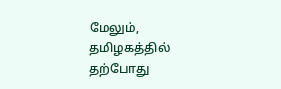மேலும், தமிழகத்தில் தற்போது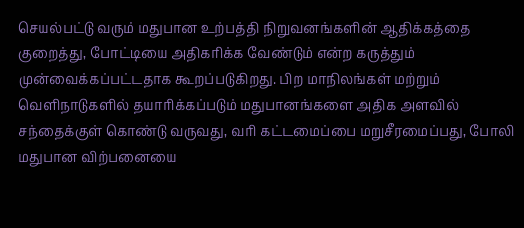செயல்பட்டு வரும் மதுபான உற்பத்தி நிறுவனங்களின் ஆதிக்கத்தை குறைத்து, போட்டியை அதிகரிக்க வேண்டும் என்ற கருத்தும் முன்வைக்கப்பட்டதாக கூறப்படுகிறது. பிற மாநிலங்கள் மற்றும் வெளிநாடுகளில் தயாரிக்கப்படும் மதுபானங்களை அதிக அளவில் சந்தைக்குள் கொண்டு வருவது, வரி கட்டமைப்பை மறுசீரமைப்பது, போலி மதுபான விற்பனையை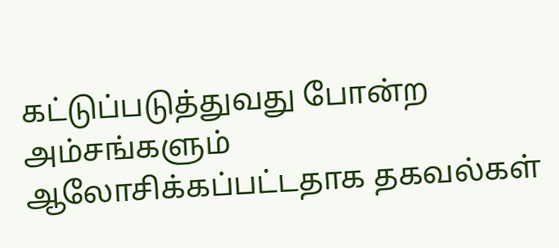கட்டுப்படுத்துவது போன்ற அம்சங்களும் ஆலோசிக்கப்பட்டதாக தகவல்கள்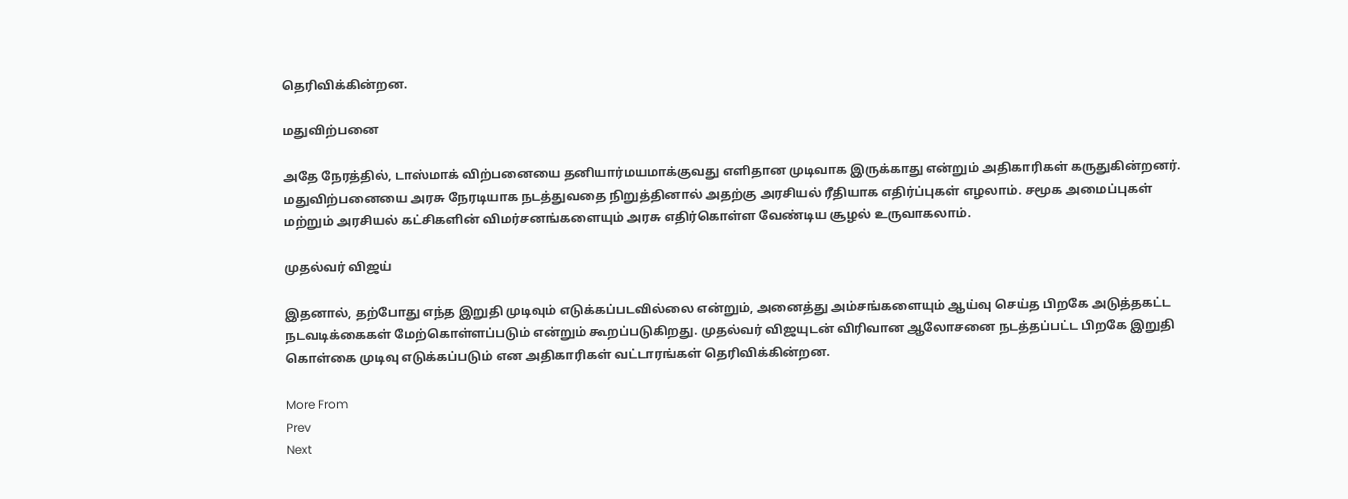தெரிவிக்கின்றன.

மதுவிற்பனை

அதே நேரத்தில், டாஸ்மாக் விற்பனையை தனியார்மயமாக்குவது எளிதான முடிவாக இருக்காது என்றும் அதிகாரிகள் கருதுகின்றனர். மதுவிற்பனையை அரசு நேரடியாக நடத்துவதை நிறுத்தினால் அதற்கு அரசியல் ரீதியாக எதிர்ப்புகள் எழலாம். சமூக அமைப்புகள் மற்றும் அரசியல் கட்சிகளின் விமர்சனங்களையும் அரசு எதிர்கொள்ள வேண்டிய சூழல் உருவாகலாம்.

முதல்வர் விஜய்

இதனால், தற்போது எந்த இறுதி முடிவும் எடுக்கப்படவில்லை என்றும், அனைத்து அம்சங்களையும் ஆய்வு செய்த பிறகே அடுத்தகட்ட நடவடிக்கைகள் மேற்கொள்ளப்படும் என்றும் கூறப்படுகிறது. முதல்வர் விஜயுடன் விரிவான ஆலோசனை நடத்தப்பட்ட பிறகே இறுதி கொள்கை முடிவு எடுக்கப்படும் என அதிகாரிகள் வட்டாரங்கள் தெரிவிக்கின்றன.

More From
Prev
Next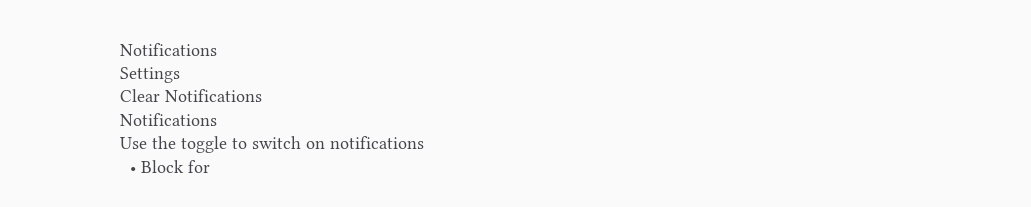Notifications
Settings
Clear Notifications
Notifications
Use the toggle to switch on notifications
  • Block for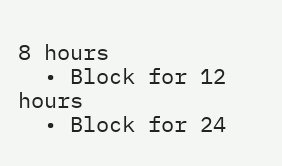8 hours
  • Block for 12 hours
  • Block for 24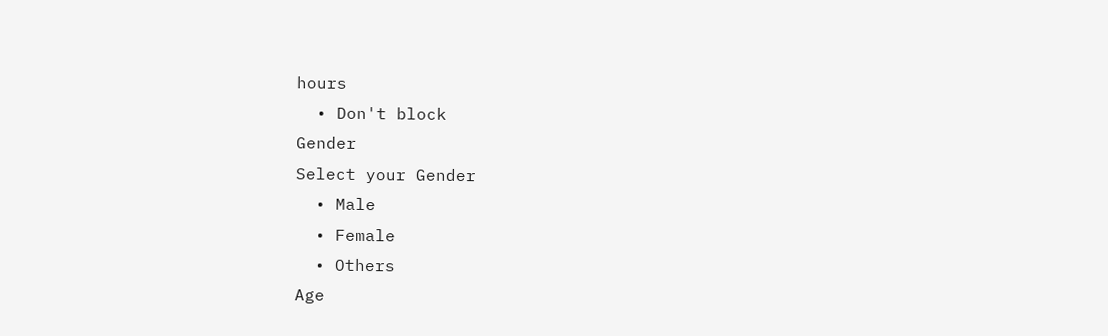hours
  • Don't block
Gender
Select your Gender
  • Male
  • Female
  • Others
Age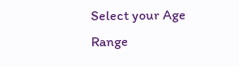Select your Age Range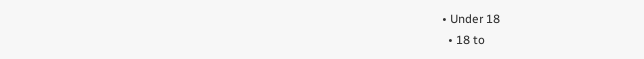• Under 18
  • 18 to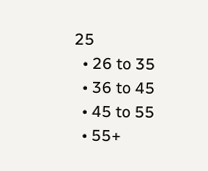25
  • 26 to 35
  • 36 to 45
  • 45 to 55
  • 55+